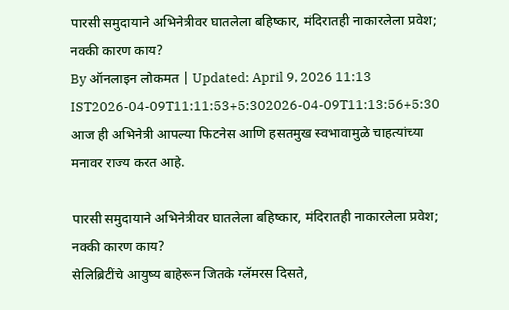पारसी समुदायाने अभिनेत्रीवर घातलेला बहिष्कार, मंदिरातही नाकारलेला प्रवेश; नक्की कारण काय?
By ऑनलाइन लोकमत | Updated: April 9, 2026 11:13 IST2026-04-09T11:11:53+5:302026-04-09T11:13:56+5:30
आज ही अभिनेत्री आपल्या फिटनेस आणि हसतमुख स्वभावामुळे चाहत्यांच्या मनावर राज्य करत आहे.

पारसी समुदायाने अभिनेत्रीवर घातलेला बहिष्कार, मंदिरातही नाकारलेला प्रवेश; नक्की कारण काय?
सेलिब्रिटींचे आयुष्य बाहेरून जितके ग्लॅमरस दिसते,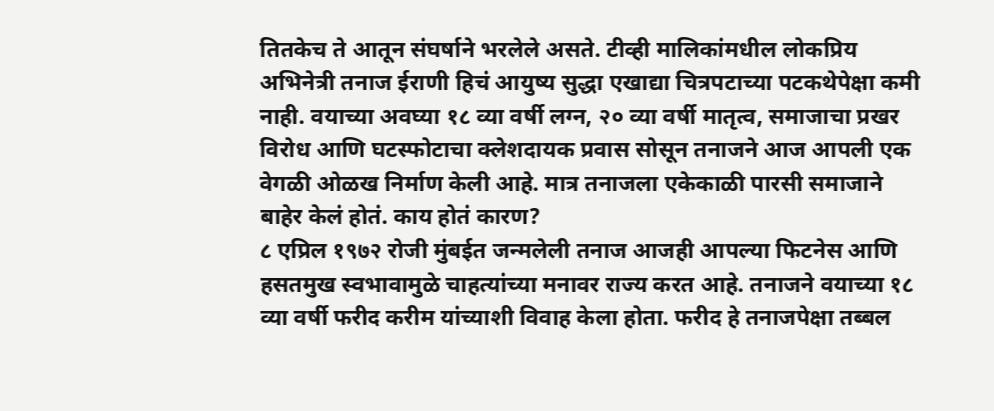तितकेच ते आतून संघर्षाने भरलेले असते. टीव्ही मालिकांमधील लोकप्रिय अभिनेत्री तनाज ईराणी हिचं आयुष्य सुद्धा एखाद्या चित्रपटाच्या पटकथेपेक्षा कमी नाही. वयाच्या अवघ्या १८ व्या वर्षी लग्न, २० व्या वर्षी मातृत्व, समाजाचा प्रखर विरोध आणि घटस्फोटाचा क्लेशदायक प्रवास सोसून तनाजने आज आपली एक वेगळी ओळख निर्माण केली आहे. मात्र तनाजला एकेकाळी पारसी समाजाने बाहेर केलं होतं. काय होतं कारण?
८ एप्रिल १९७२ रोजी मुंबईत जन्मलेली तनाज आजही आपल्या फिटनेस आणि हसतमुख स्वभावामुळे चाहत्यांच्या मनावर राज्य करत आहे. तनाजने वयाच्या १८ व्या वर्षी फरीद करीम यांच्याशी विवाह केला होता. फरीद हे तनाजपेक्षा तब्बल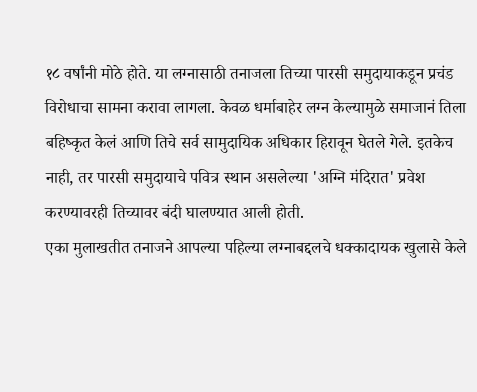१८ वर्षांनी मोठे होते. या लग्नासाठी तनाजला तिच्या पारसी समुदायाकडून प्रचंड विरोधाचा सामना करावा लागला. केवळ धर्माबाहेर लग्न केल्यामुळे समाजानं तिला बहिष्कृत केलं आणि तिचे सर्व सामुदायिक अधिकार हिरावून घेतले गेले. इतकेच नाही, तर पारसी समुदायाचे पवित्र स्थान असलेल्या 'अग्नि मंदिरात' प्रवेश करण्यावरही तिच्यावर बंदी घालण्यात आली होती.
एका मुलाखतीत तनाजने आपल्या पहिल्या लग्नाबद्दलचे धक्कादायक खुलासे केले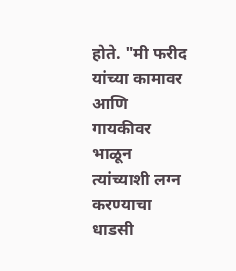होते. "मी फरीद यांच्या कामावर आणि गायकीवर भाळून त्यांच्याशी लग्न करण्याचा धाडसी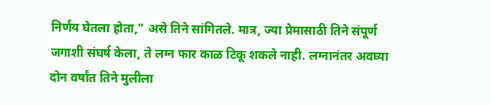निर्णय घेतला होता," असे तिने सांगितले. मात्र, ज्या प्रेमासाठी तिने संपूर्ण जगाशी संघर्ष केला, ते लग्न फार काळ टिकू शकले नाही. लग्नानंतर अवघ्या दोन वर्षांत तिने मुलीला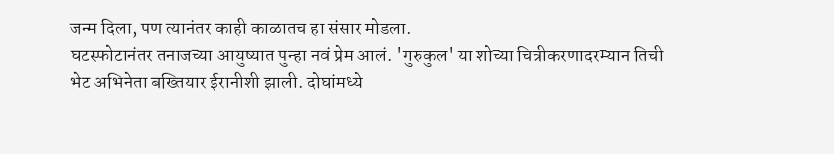जन्म दिला, पण त्यानंतर काही काळातच हा संसार मोडला.
घटस्फोटानंतर तनाजच्या आयुष्यात पुन्हा नवं प्रेम आलं. 'गुरुकुल' या शोच्या चित्रीकरणादरम्यान तिची भेट अभिनेता बख्तियार ईरानीशी झाली. दोघांमध्ये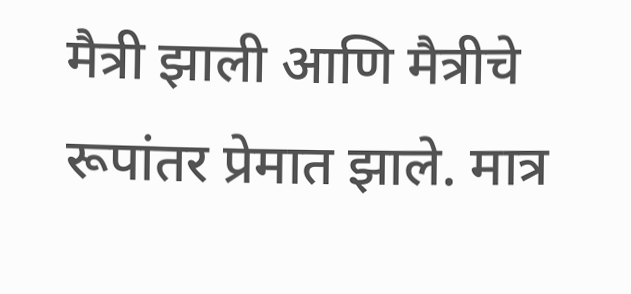मैत्री झाली आणि मैत्रीचे रूपांतर प्रेमात झाले. मात्र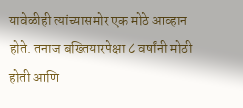यावेळीही त्यांच्यासमोर एक मोठे आव्हान होते. तनाज बख्तियारपेक्षा ८ वर्षांनी मोठी होती आणि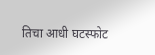तिचा आधी घटस्फोट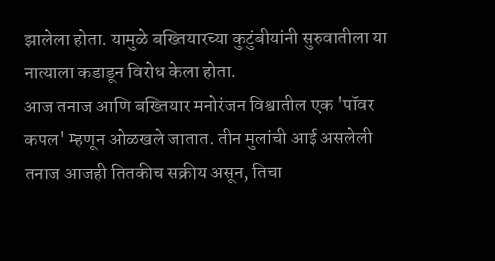झालेला होता. यामुळे बख्तियारच्या कुटुंबीयांनी सुरुवातीला या नात्याला कडाडून विरोध केला होता.
आज तनाज आणि बख्तियार मनोरंजन विश्वातील एक 'पॉवर कपल' म्हणून ओळखले जातात. तीन मुलांची आई असलेली तनाज आजही तितकीच सक्रीय असून, तिचा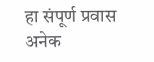हा संपूर्ण प्रवास अनेक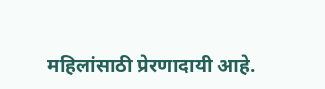महिलांसाठी प्रेरणादायी आहे.